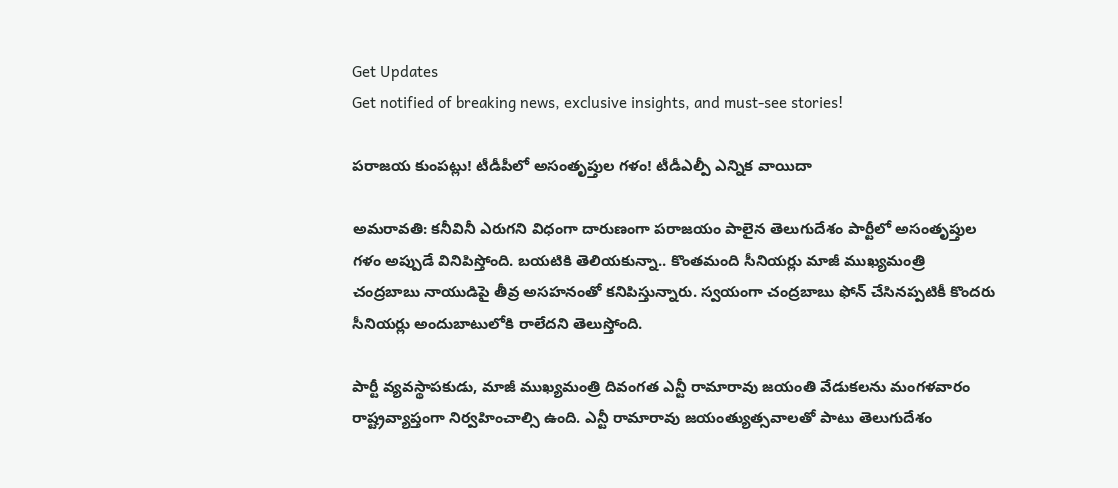Get Updates
Get notified of breaking news, exclusive insights, and must-see stories!

ప‌రాజ‌య కుంపట్లు! టీడీపీలో అసంతృప్తుల గ‌ళం! టీడీఎల్పీ ఎన్నిక వాయిదా

అమ‌రావ‌తి: క‌నీవినీ ఎరుగ‌ని విధంగా దారుణంగా ప‌రాజ‌యం పాలైన తెలుగుదేశం పార్టీలో అసంతృప్తుల గ‌ళం అప్పుడే వినిపిస్తోంది. బ‌య‌టికి తెలియ‌కున్నా.. కొంత‌మంది సీనియ‌ర్లు మాజీ ముఖ్య‌మంత్రి చంద్ర‌బాబు నాయుడిపై తీవ్ర అస‌హ‌నంతో క‌నిపిస్తున్నారు. స్వ‌యంగా చంద్ర‌బాబు ఫోన్ చేసిన‌ప్ప‌టికీ కొంద‌రు సీనియ‌ర్లు అందుబాటులోకి రాలేద‌ని తెలుస్తోంది.

పార్టీ వ్య‌వ‌స్థాప‌కుడు, మాజీ ముఖ్య‌మంత్రి దివంగ‌త ఎన్టీ రామారావు జ‌యంతి వేడుక‌ల‌ను మంగ‌ళ‌వారం రాష్ట్ర‌వ్యాప్తంగా నిర్వ‌హించాల్సి ఉంది. ఎన్టీ రామారావు జ‌యంత్యుత్స‌వాల‌తో పాటు తెలుగుదేశం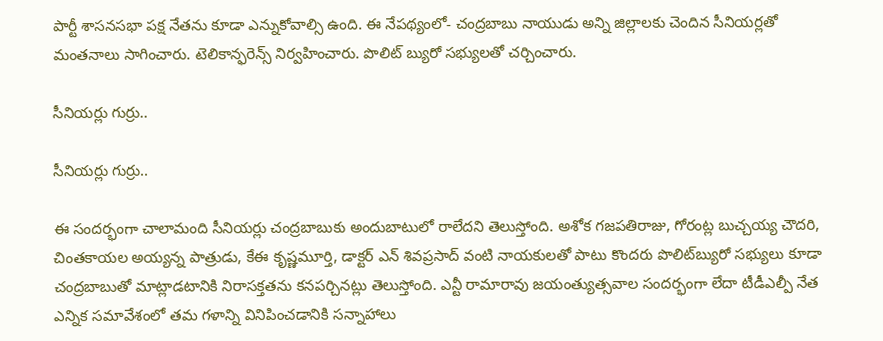పార్టీ శాస‌న‌స‌భా ప‌క్ష నేత‌ను కూడా ఎన్నుకోవాల్సి ఉంది. ఈ నేప‌థ్యంలో- చంద్ర‌బాబు నాయుడు అన్ని జిల్లాల‌కు చెందిన సీనియ‌ర్ల‌తో మంత‌నాలు సాగించారు. టెలికాన్ఫ‌రెన్స్ నిర్వ‌హించారు. పొలిట్ బ్యురో స‌భ్యుల‌తో చ‌ర్చించారు.

సీనియ‌ర్లు గుర్రు..

సీనియ‌ర్లు గుర్రు..

ఈ సంద‌ర్భంగా చాలామంది సీనియ‌ర్లు చంద్ర‌బాబుకు అందుబాటులో రాలేద‌ని తెలుస్తోంది. అశోక గ‌జ‌ప‌తిరాజు, గోరంట్ల బుచ్చ‌య్య చౌద‌రి, చింత‌కాయ‌ల అయ్య‌న్న పాత్రుడు, కేఈ కృష్ణ‌మూర్తి, డాక్ట‌ర్ ఎన్ శివ‌ప్ర‌సాద్ వంటి నాయ‌కుల‌తో పాటు కొంద‌రు పొలిట్‌బ్యురో స‌భ్యులు కూడా చంద్ర‌బాబుతో మాట్లాడ‌టానికి నిరాస‌క్త‌త‌ను క‌నప‌ర్చిన‌ట్లు తెలుస్తోంది. ఎన్టీ రామారావు జ‌యంత్యుత్స‌వాల సంద‌ర్భంగా లేదా టీడీఎల్పీ నేత ఎన్నిక స‌మావేశంలో త‌మ గ‌ళాన్ని వినిపించ‌డానికి స‌న్నాహాలు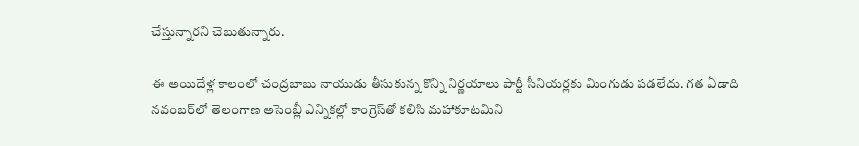చేస్తున్నార‌ని చెబుతున్నారు.

ఈ అయిదేళ్ల కాలంలో చంద్ర‌బాబు నాయుడు తీసుకున్న కొన్ని నిర్ణ‌యాలు పార్టీ సీనియ‌ర్ల‌కు మింగుడు ప‌డ‌లేదు. గ‌త ఏడాది న‌వంబ‌ర్‌లో తెలంగాణ అసెంబ్లీ ఎన్నిక‌ల్లో కాంగ్రెస్‌తో క‌లిసి మ‌హాకూట‌మిని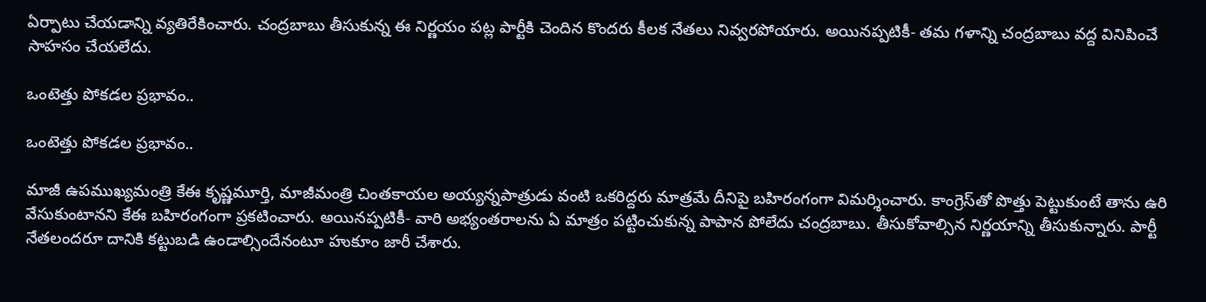ఏర్పాటు చేయ‌డాన్ని వ్య‌తిరేకించారు. చంద్ర‌బాబు తీసుకున్న ఈ నిర్ణ‌యం ప‌ట్ల పార్టీకి చెందిన కొంద‌రు కీల‌క నేత‌లు నివ్వ‌ర‌పోయారు. అయిన‌ప్ప‌టికీ- త‌మ గ‌ళాన్ని చంద్ర‌బాబు వ‌ద్ద వినిపించే సాహ‌సం చేయ‌లేదు.

ఒంటెత్తు పోక‌డ‌ల ప్ర‌భావం..

ఒంటెత్తు పోక‌డ‌ల ప్ర‌భావం..

మాజీ ఉప‌ముఖ్య‌మంత్రి కేఈ కృష్ణ‌మూర్తి, మాజీమంత్రి చింత‌కాయ‌ల అయ్య‌న్న‌పాత్రుడు వంటి ఒక‌రిద్ద‌రు మాత్ర‌మే దీనిపై బ‌హిరంగంగా విమ‌ర్శించారు. కాంగ్రెస్‌తో పొత్తు పెట్టుకుంటే తాను ఉరి వేసుకుంటాన‌ని కేఈ బ‌హిరంగంగా ప్ర‌క‌టించారు. అయిన‌ప్ప‌టికీ- వారి అభ్యంత‌రాల‌ను ఏ మాత్రం ప‌ట్టించుకున్న పాపాన పోలేదు చంద్ర‌బాబు. తీసుకోవాల్సిన నిర్ణ‌యాన్ని తీసుకున్నారు. పార్టీ నేత‌లంద‌రూ దానికి క‌ట్టుబ‌డి ఉండాల్సిందేనంటూ హుకూం జారీ చేశారు.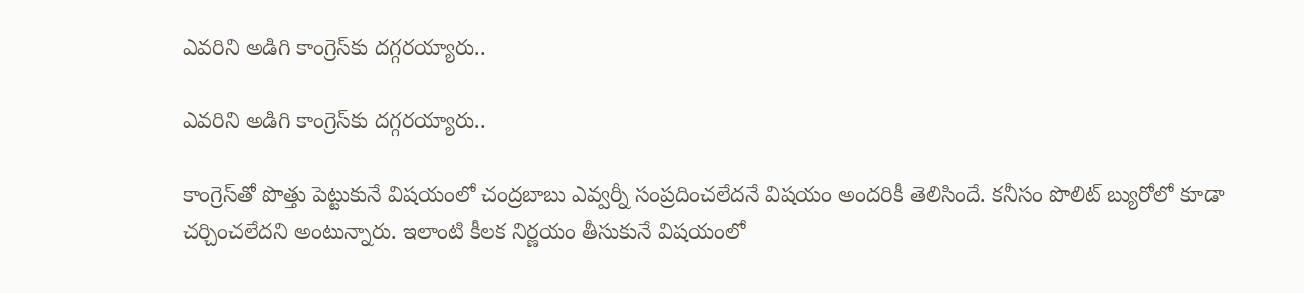ఎవ‌రిని అడిగి కాంగ్రెస్‌కు ద‌గ్గ‌ర‌య్యారు..

ఎవ‌రిని అడిగి కాంగ్రెస్‌కు ద‌గ్గ‌ర‌య్యారు..

కాంగ్రెస్‌తో పొత్తు పెట్టుకునే విష‌యంలో చంద్ర‌బాబు ఎవ్వ‌ర్నీ సంప్ర‌దించ‌లేదనే విష‌యం అంద‌రికీ తెలిసిందే. క‌నీసం పొలిట్ బ్యురోలో కూడా చ‌ర్చించ‌లేద‌ని అంటున్నారు. ఇలాంటి కీల‌క నిర్ణ‌యం తీసుకునే విష‌యంలో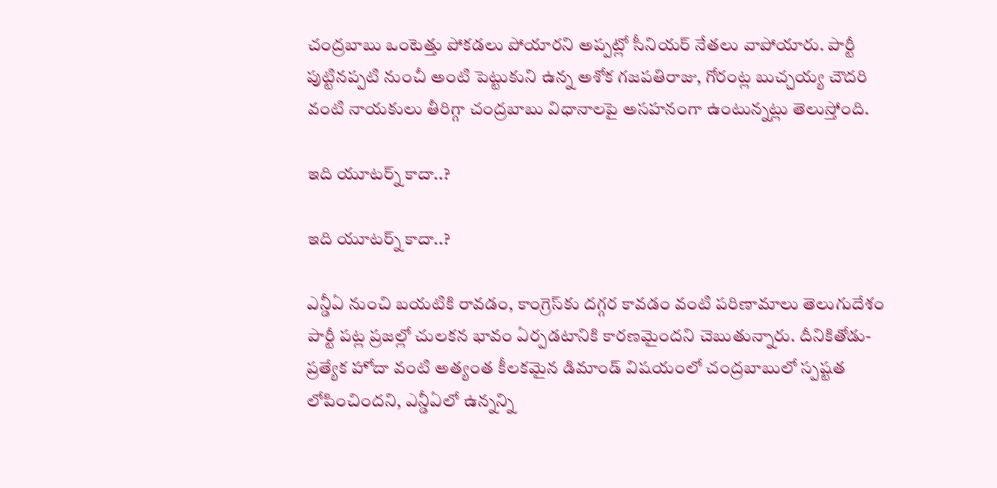చంద్ర‌బాబు ఒంటెత్తు పోక‌డ‌లు పోయార‌ని అప్ప‌ట్లో సీనియ‌ర్ నేత‌లు వాపోయారు. పార్టీ పుట్టిన‌ప్ప‌టి నుంచీ అంటి పెట్టుకుని ఉన్న అశోక గ‌జ‌ప‌తిరాజు, గోరంట్ల బుచ్చ‌య్య చౌద‌రి వంటి నాయ‌కులు తీరిగ్గా చంద్ర‌బాబు విధానాల‌పై అస‌హ‌నంగా ఉంటున్న‌ట్లు తెలుస్తోంది.

ఇది యూట‌ర్న్ కాదా..?

ఇది యూట‌ర్న్ కాదా..?

ఎన్డీఏ నుంచి బ‌య‌టికి రావ‌డం, కాంగ్రెస్‌కు ద‌గ్గ‌ర కావ‌డం వంటి ప‌రిణామాలు తెలుగుదేశం పార్టీ ప‌ట్ల ప్ర‌జ‌ల్లో చుల‌క‌న భావం ఏర్ప‌డ‌టానికి కార‌ణ‌మైంద‌ని చెబుతున్నారు. దీనికితోడు- ప్ర‌త్యేక హోదా వంటి అత్యంత కీల‌క‌మైన డిమాండ్ విష‌యంలో చంద్ర‌బాబులో స్ప‌ష్ట‌త లోపించింద‌ని, ఎన్డీఏలో ఉన్న‌న్ని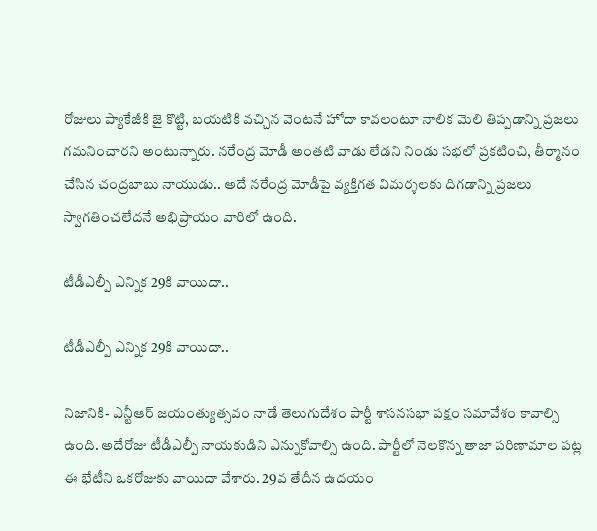రోజులు ప్యాకేజీకి జై కొట్టి, బ‌య‌టికి వ‌చ్చిన వెంట‌నే హోదా కావ‌లంటూ నాలిక మెలి తిప్ప‌డాన్ని ప్ర‌జ‌లు గ‌మ‌నించార‌ని అంటున్నారు. న‌రేంద్ర మోడీ అంత‌టి వాడు లేడ‌ని నిండు స‌భ‌లో ప్ర‌క‌టించి, తీర్మానం చేసిన చంద్ర‌బాబు నాయుడు.. అదే నరేంద్ర మోడీపై వ్య‌క్తిగ‌త విమ‌ర్శ‌లకు దిగ‌డాన్ని ప్ర‌జ‌లు స్వాగ‌తించ‌లేదనే అభిప్రాయం వారిలో ఉంది.

టీడీఎల్పీ ఎన్నిక 29కి వాయిదా..

టీడీఎల్పీ ఎన్నిక 29కి వాయిదా..

నిజానికి- ఎన్టీఆర్ జ‌యంత్యుత్స‌వం నాడే తెలుగుదేశం పార్టీ శాస‌న‌స‌భా ప‌క్షం స‌మావేశం కావాల్సి ఉంది. అదేరోజు టీడీఎల్పీ నాయ‌కుడిని ఎన్నుకోవాల్సి ఉంది. పార్టీలో నెల‌కొన్న తాజా ప‌రిణామాల ప‌ట్ల ఈ భేటీని ఒక‌రోజుకు వాయిదా వేశారు. 29వ తేదీన ఉదయం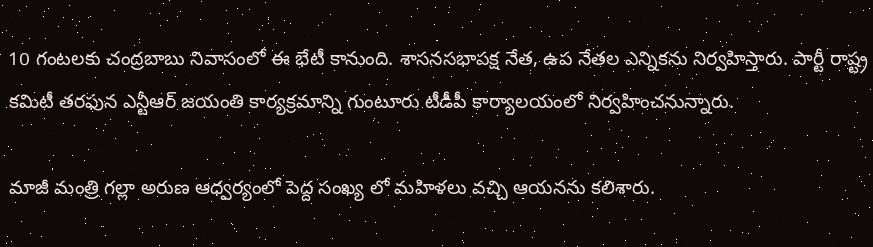10 గంటలకు చంద్రబాబు నివాసంలో ఈ భేటీ కానుంది. శాసనసభాపక్ష నేత, ఉప నేతల ఎన్నికను నిర్వ‌హిస్తారు. పార్టీ రాష్ట్ర కమిటీ తరఫున ఎన్టీఆర్‌ జయంతి కార్యక్రమాన్ని గుంటూరు టీడీపీ కార్యాలయంలో నిర్వహించనున్నారు.

మాజీ మంత్రి గల్లా అరుణ ఆధ్వర్యంలో పెద్ద సంఖ్య లో మహిళలు వచ్చి ఆయనను కలిశారు.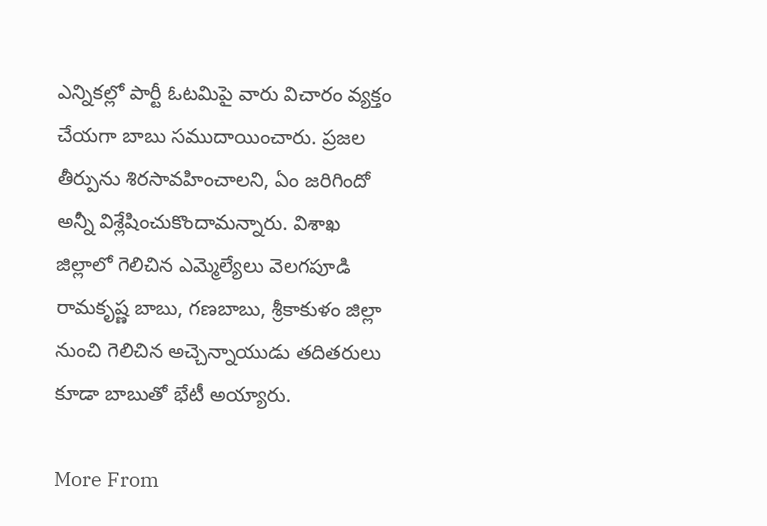ఎన్నికల్లో పార్టీ ఓటమిపై వారు విచారం వ్యక్తం చేయగా బాబు సముదాయించారు. ప్రజల తీర్పును శిరసావహించాలని, ఏం జరిగిందో అన్నీ విశ్లేషించుకొందామన్నారు. విశాఖ జిల్లాలో గెలిచిన ఎమ్మెల్యేలు వెలగపూడి రామకృష్ణ బాబు, గణబాబు, శ్రీకాకుళం జిల్లా నుంచి గెలిచిన అచ్చెన్నాయుడు తదితరులు కూడా బాబుతో భేటీ అయ్యారు.

More From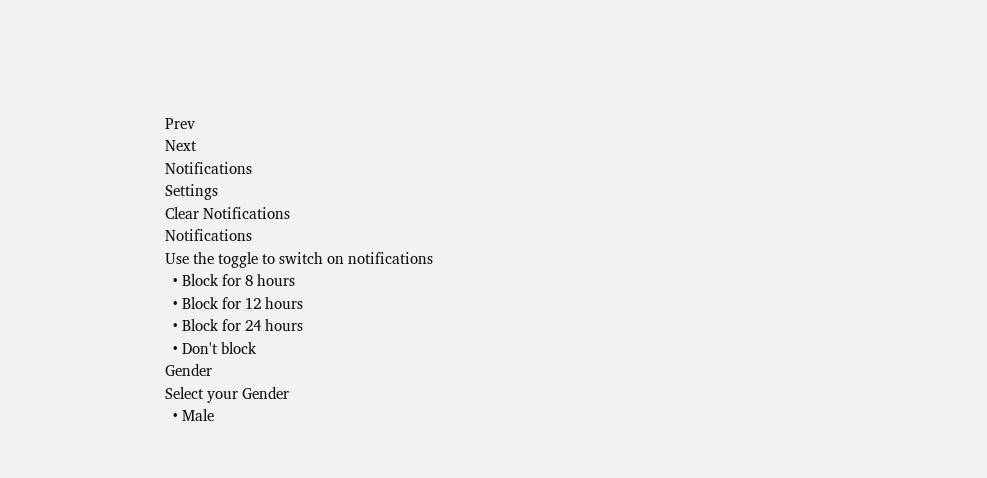Prev
Next
Notifications
Settings
Clear Notifications
Notifications
Use the toggle to switch on notifications
  • Block for 8 hours
  • Block for 12 hours
  • Block for 24 hours
  • Don't block
Gender
Select your Gender
  • Male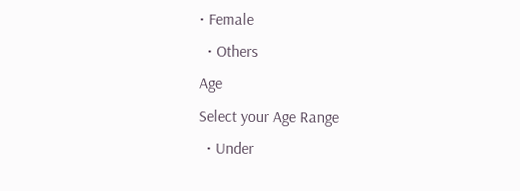• Female
  • Others
Age
Select your Age Range
  • Under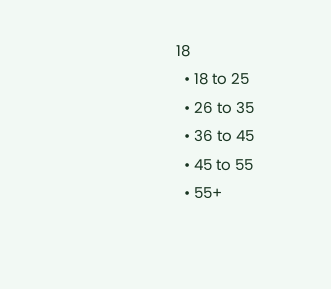18
  • 18 to 25
  • 26 to 35
  • 36 to 45
  • 45 to 55
  • 55+